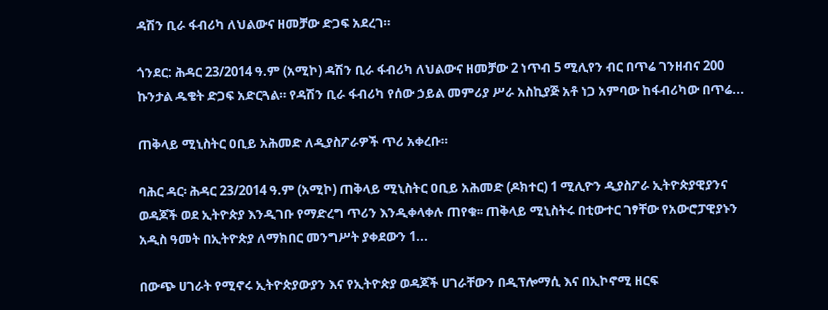ዳሽን ቢራ ፋብሪካ ለህልውና ዘመቻው ድጋፍ አደረገ።

ጎንደር: ሕዳር 23/2014 ዓ.ም (አሚኮ) ዳሽን ቢራ ፋብሪካ ለህልውና ዘመቻው 2 ነጥብ 5 ሚሊየን ብር በጥሬ ገንዘብና 200 ኩንታል ዱቄት ድጋፍ አድርጓል። የዳሽን ቢራ ፋብሪካ የሰው ኃይል መምሪያ ሥራ አስኪያጅ አቶ ነጋ አምባው ከፋብሪካው በጥሬ...

ጠቅላይ ሚኒስትር ዐቢይ አሕመድ ለዲያስፖራዎች ጥሪ አቀረቡ።

ባሕር ዳር፡ ሕዳር 23/2014 ዓ.ም (አሚኮ) ጠቅላይ ሚኒስትር ዐቢይ አሕመድ (ዶክተር) 1 ሚሊዮን ዲያስፖራ ኢትዮጵያዊያንና ወዳጆች ወደ ኢትዮጵያ እንዲገቡ የማድረግ ጥሪን እንዲቀላቀሉ ጠየቁ፡፡ ጠቅላይ ሚኒስትሩ በቲውተር ገፃቸው የአውሮፓዊያኑን አዲስ ዓመት በኢትዮጵያ ለማክበር መንግሥት ያቀደውን 1...

በውጭ ሀገራት የሚኖሩ ኢትዮጵያውያን እና የኢትዮጵያ ወዳጆች ሀገራቸውን በዲፕሎማሲ እና በኢኮኖሚ ዘርፍ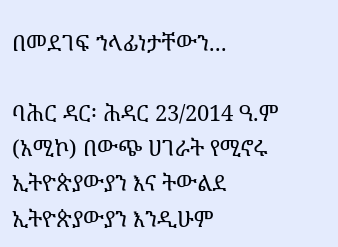በመደገፍ ኀላፊነታቸውን...

ባሕር ዳር፡ ሕዳር 23/2014 ዓ.ም (አሚኮ) በውጭ ሀገራት የሚኖሩ ኢትዮጵያውያን እና ትውልደ ኢትዮጵያውያን እንዲሁም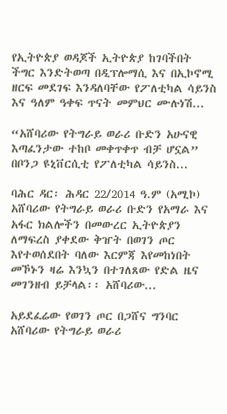የኢትዮጵያ ወዳጆች ኢትዮጵያ ከገባችበት ችግር እንድትወጣ በዲፕሎማሲ እና በኢኮኖሚ ዘርፍ መደገፍ እንዳለባቸው የፖለቲካል ሳይንስ እና ዓለም ዓቀፍ ጥናት መምህር ሙሉነሽ...

“አሸባሪው የትግራይ ወራሪ ቡድን አሁናዊ እጣፈንታው ተከቦ መቀጥቀጥ ብቻ ሆኗል” በቦንጋ ዩኒቨርሲቲ የፖለቲካል ሳይንስ...

ባሕር ዳር፡ ሕዳር 22/2014 ዓ.ም (አሚኮ) አሸባሪው የትግራይ ወራሪ ቡድን የአማራ እና አፋር ክልሎችን በመውረር ኢትዮጵያን ለማፍረስ ያቀደው ቅዠት በወገን ጦር እየተወሰደበት ባለው እርምጃ እየመከነበት መኾኑን ዛሬ እንኳን በተገለጸው የድል ዜና መገንዘብ ይቻላል፡፡ አሸባሪው...

አይደፈሬው የወገን ጦር በጋሸና ግንባር አሸባሪው የትግራይ ወራሪ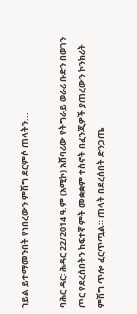ኀይል ይተማመንበት የነበረውን ምሽግ ደርምሶ ጠላትን...

ባሕር ዳር፡ ሕዳር 22/2014 ዓ.ም (አሚኮ) አሸባሪው የትግራይ ወራሪ ቡድን በወገን ጦር የደረሰበትን ከፍተኛ ምት መቋቋም ተስኖት በፈንጂዎች ያጠረውን ኮንክሪት ምሽግ ጥሎ ፈርጥጧል። ጠላት በደረሰበት ድንጋጤ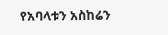የአባላቱን አስከሬን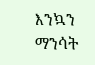እንኳን ማንሳት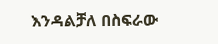እንዳልቻለ በስፍራው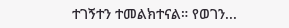ተገኝተን ተመልክተናል። የወገን...